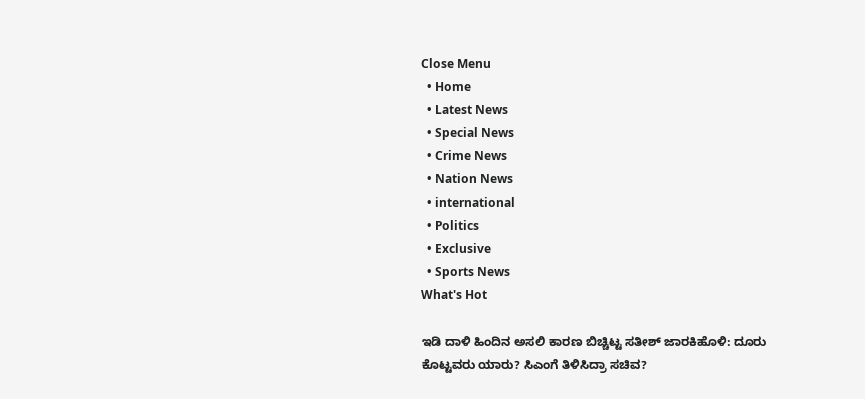Close Menu
  • Home
  • Latest News
  • Special News
  • Crime News
  • Nation News
  • international
  • Politics
  • Exclusive
  • Sports News
What's Hot

ಇಡಿ ದಾಳಿ ಹಿಂದಿನ ಅಸಲಿ ಕಾರಣ ಬಿಚ್ಚಿಟ್ಟ ಸತೀಶ್ ಜಾರಕಿಹೊಳಿ: ದೂರು ಕೊಟ್ಟವರು ಯಾರು? ಸಿಎಂಗೆ ತಿಳಿಸಿದ್ರಾ ಸಚಿವ?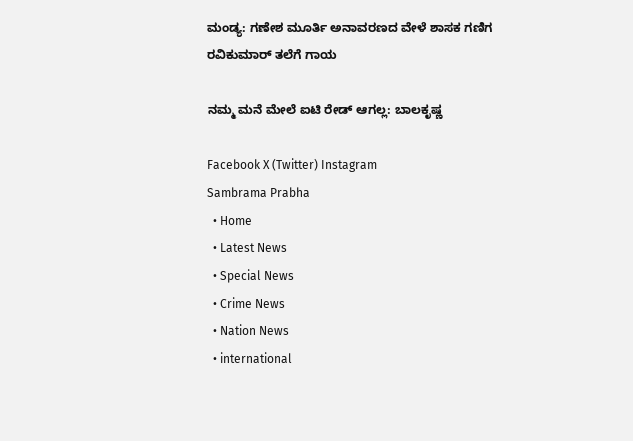ಮಂಡ್ಯ: ಗಣೇಶ ಮೂರ್ತಿ ಅನಾವರಣದ ವೇಳೆ ಶಾಸಕ ಗಣಿಗ ರವಿಕುಮಾರ್ ತಲೆಗೆ ಗಾಯ

ನಮ್ಮ ಮನೆ ಮೇಲೆ ಐಟಿ ರೇಡ್ ಆಗಲ್ಲ: ಬಾಲಕೃಷ್ಣ

Facebook X (Twitter) Instagram
Sambrama Prabha
  • Home
  • Latest News
  • Special News
  • Crime News
  • Nation News
  • international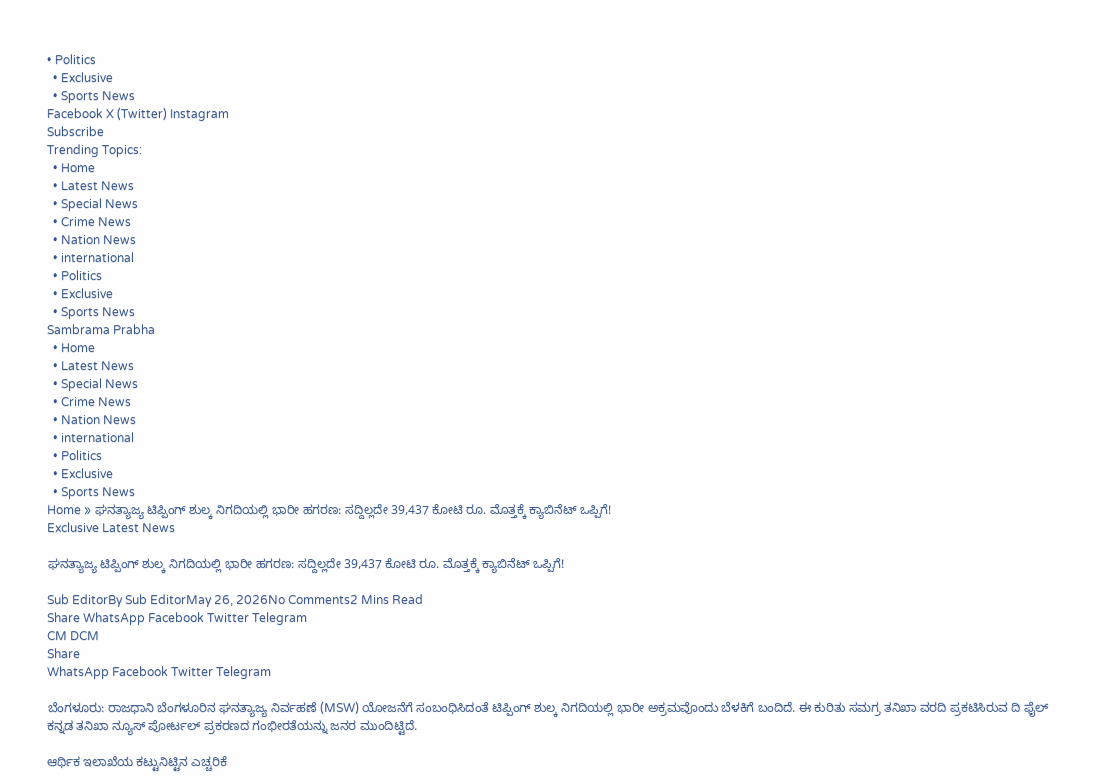• Politics
  • Exclusive
  • Sports News
Facebook X (Twitter) Instagram
Subscribe
Trending Topics:
  • Home
  • Latest News
  • Special News
  • Crime News
  • Nation News
  • international
  • Politics
  • Exclusive
  • Sports News
Sambrama Prabha
  • Home
  • Latest News
  • Special News
  • Crime News
  • Nation News
  • international
  • Politics
  • Exclusive
  • Sports News
Home » ಘನತ್ಯಾಜ್ಯ ಟಿಪ್ಪಿಂಗ್‌ ಶುಲ್ಕ ನಿಗದಿಯಲ್ಲಿ ಭಾರೀ ಹಗರಣ: ಸದ್ದಿಲ್ಲದೇ 39,437 ಕೋಟಿ ರೂ. ಮೊತ್ತಕ್ಕೆ ಕ್ಯಾಬಿನೆಟ್ ಒಪ್ಪಿಗೆ!
Exclusive Latest News

ಘನತ್ಯಾಜ್ಯ ಟಿಪ್ಪಿಂಗ್‌ ಶುಲ್ಕ ನಿಗದಿಯಲ್ಲಿ ಭಾರೀ ಹಗರಣ: ಸದ್ದಿಲ್ಲದೇ 39,437 ಕೋಟಿ ರೂ. ಮೊತ್ತಕ್ಕೆ ಕ್ಯಾಬಿನೆಟ್ ಒಪ್ಪಿಗೆ!

Sub EditorBy Sub EditorMay 26, 2026No Comments2 Mins Read
Share WhatsApp Facebook Twitter Telegram
CM DCM
Share
WhatsApp Facebook Twitter Telegram

ಬೆಂಗಳೂರು: ರಾಜಧಾನಿ ಬೆಂಗಳೂರಿನ ಘನತ್ಯಾಜ್ಯ ನಿರ್ವಹಣೆ (MSW) ಯೋಜನೆಗೆ ಸಂಬಂಧಿಸಿದಂತೆ ಟಿಪ್ಪಿಂಗ್‌ ಶುಲ್ಕ ನಿಗದಿಯಲ್ಲಿ ಭಾರೀ ಅಕ್ರಮವೊಂದು ಬೆಳಕಿಗೆ ಬಂದಿದೆ. ಈ ಕುರಿತು ಸಮಗ್ರ ತನಿಖಾ ವರದಿ ಪ್ರಕಟಿಸಿರುವ ದಿ ಫೈಲ್‌ ಕನ್ನಡ ತನಿಖಾ ನ್ಯೂಸ್‌ ಪೋರ್ಟಲ್‌ ಪ್ರಕರಣದ ಗಂಭೀರತೆಯನ್ನು ಜನರ ಮುಂದಿಟ್ಟಿದೆ.

ಆರ್ಥಿಕ ಇಲಾಖೆಯ ಕಟ್ಟುನಿಟ್ಟಿನ ಎಚ್ಚರಿಕೆ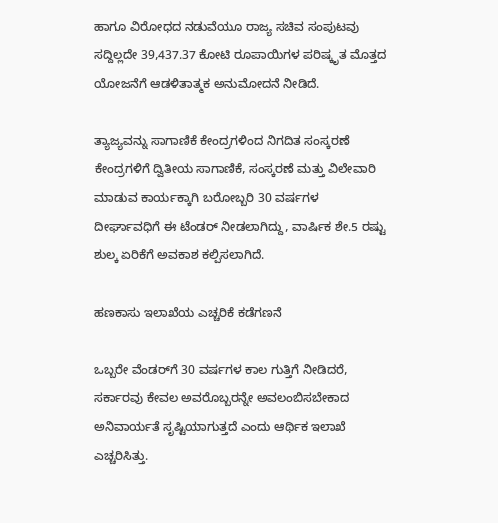ಹಾಗೂ ವಿರೋಧದ ನಡುವೆಯೂ ರಾಜ್ಯ ಸಚಿವ ಸಂಪುಟವು ಸದ್ದಿಲ್ಲದೇ 39,437.37 ಕೋಟಿ ರೂಪಾಯಿಗಳ ಪರಿಷ್ಕೃತ ಮೊತ್ತದ ಯೋಜನೆಗೆ ಆಡಳಿತಾತ್ಮಕ ಅನುಮೋದನೆ ನೀಡಿದೆ.

ತ್ಯಾಜ್ಯವನ್ನು ಸಾಗಾಣಿಕೆ ಕೇಂದ್ರಗಳಿಂದ ನಿಗದಿತ ಸಂಸ್ಕರಣೆ ಕೇಂದ್ರಗಳಿಗೆ ದ್ವಿತೀಯ ಸಾಗಾಣಿಕೆ, ಸಂಸ್ಕರಣೆ ಮತ್ತು ವಿಲೇವಾರಿ ಮಾಡುವ ಕಾರ್ಯಕ್ಕಾಗಿ ಬರೋಬ್ಬರಿ 30 ವರ್ಷಗಳ ದೀರ್ಘಾವಧಿಗೆ ಈ ಟೆಂಡರ್ ನೀಡಲಾಗಿದ್ದು, ವಾರ್ಷಿಕ ಶೇ.5 ರಷ್ಟು ಶುಲ್ಕ ಏರಿಕೆಗೆ ಅವಕಾಶ ಕಲ್ಪಿಸಲಾಗಿದೆ.

ಹಣಕಾಸು ಇಲಾಖೆಯ ಎಚ್ಚರಿಕೆ ಕಡೆಗಣನೆ

ಒಬ್ಬರೇ ವೆಂಡರ್‌ಗೆ 30 ವರ್ಷಗಳ ಕಾಲ ಗುತ್ತಿಗೆ ನೀಡಿದರೆ, ಸರ್ಕಾರವು ಕೇವಲ ಅವರೊಬ್ಬರನ್ನೇ ಅವಲಂಬಿಸಬೇಕಾದ ಅನಿವಾರ್ಯತೆ ಸೃಷ್ಟಿಯಾಗುತ್ತದೆ ಎಂದು ಆರ್ಥಿಕ ಇಲಾಖೆ ಎಚ್ಚರಿಸಿತ್ತು.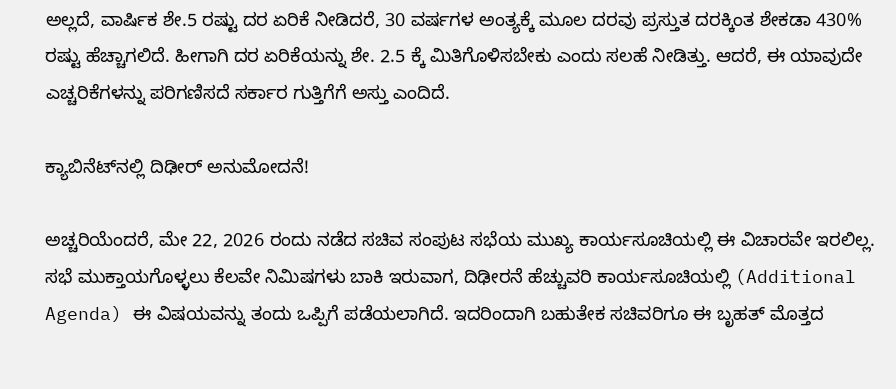ಅಲ್ಲದೆ, ವಾರ್ಷಿಕ ಶೇ.5 ರಷ್ಟು ದರ ಏರಿಕೆ ನೀಡಿದರೆ, 30 ವರ್ಷಗಳ ಅಂತ್ಯಕ್ಕೆ ಮೂಲ ದರವು ಪ್ರಸ್ತುತ ದರಕ್ಕಿಂತ ಶೇಕಡಾ 430% ರಷ್ಟು ಹೆಚ್ಚಾಗಲಿದೆ. ಹೀಗಾಗಿ ದರ ಏರಿಕೆಯನ್ನು ಶೇ. 2.5 ಕ್ಕೆ ಮಿತಿಗೊಳಿಸಬೇಕು ಎಂದು ಸಲಹೆ ನೀಡಿತ್ತು. ಆದರೆ, ಈ ಯಾವುದೇ ಎಚ್ಚರಿಕೆಗಳನ್ನು ಪರಿಗಣಿಸದೆ ಸರ್ಕಾರ ಗುತ್ತಿಗೆಗೆ ಅಸ್ತು ಎಂದಿದೆ.

ಕ್ಯಾಬಿನೆಟ್‌ನಲ್ಲಿ ದಿಢೀರ್ ಅನುಮೋದನೆ!

ಅಚ್ಚರಿಯೆಂದರೆ, ಮೇ 22, 2026 ರಂದು ನಡೆದ ಸಚಿವ ಸಂಪುಟ ಸಭೆಯ ಮುಖ್ಯ ಕಾರ್ಯಸೂಚಿಯಲ್ಲಿ ಈ ವಿಚಾರವೇ ಇರಲಿಲ್ಲ. ಸಭೆ ಮುಕ್ತಾಯಗೊಳ್ಳಲು ಕೆಲವೇ ನಿಮಿಷಗಳು ಬಾಕಿ ಇರುವಾಗ, ದಿಢೀರನೆ ಹೆಚ್ಚುವರಿ ಕಾರ್ಯಸೂಚಿಯಲ್ಲಿ (Additional Agenda) ಈ ವಿಷಯವನ್ನು ತಂದು ಒಪ್ಪಿಗೆ ಪಡೆಯಲಾಗಿದೆ. ಇದರಿಂದಾಗಿ ಬಹುತೇಕ ಸಚಿವರಿಗೂ ಈ ಬೃಹತ್ ಮೊತ್ತದ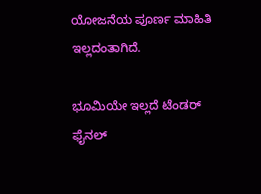ಯೋಜನೆಯ ಪೂರ್ಣ ಮಾಹಿತಿ ಇಲ್ಲದಂತಾಗಿದೆ.

ಭೂಮಿಯೇ ಇಲ್ಲದೆ ಟೆಂಡರ್ ಫೈನಲ್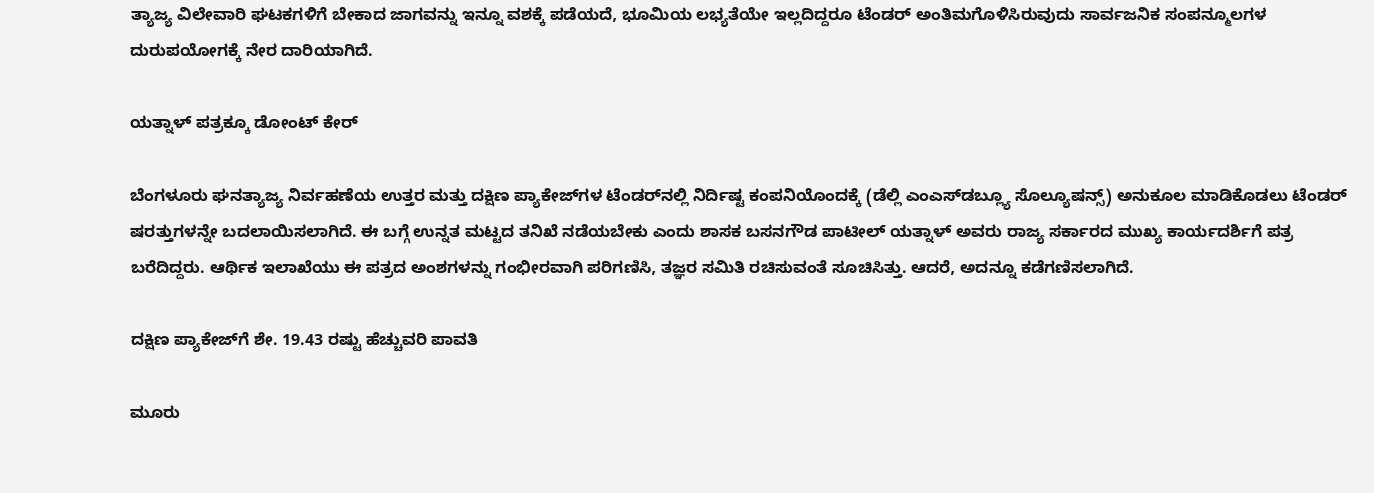ತ್ಯಾಜ್ಯ ವಿಲೇವಾರಿ ಘಟಕಗಳಿಗೆ ಬೇಕಾದ ಜಾಗವನ್ನು ಇನ್ನೂ ವಶಕ್ಕೆ ಪಡೆಯದೆ, ಭೂಮಿಯ ಲಭ್ಯತೆಯೇ ಇಲ್ಲದಿದ್ದರೂ ಟೆಂಡರ್ ಅಂತಿಮಗೊಳಿಸಿರುವುದು ಸಾರ್ವಜನಿಕ ಸಂಪನ್ಮೂಲಗಳ ದುರುಪಯೋಗಕ್ಕೆ ನೇರ ದಾರಿಯಾಗಿದೆ.

ಯತ್ನಾಳ್ ಪತ್ರಕ್ಕೂ ಡೋಂಟ್ ಕೇರ್

ಬೆಂಗಳೂರು ಘನತ್ಯಾಜ್ಯ ನಿರ್ವಹಣೆಯ ಉತ್ತರ ಮತ್ತು ದಕ್ಷಿಣ ಪ್ಯಾಕೇಜ್‌ಗಳ ಟೆಂಡರ್‌ನಲ್ಲಿ ನಿರ್ದಿಷ್ಟ ಕಂಪನಿಯೊಂದಕ್ಕೆ (ಡೆಲ್ಲಿ ಎಂಎಸ್‌ಡಬ್ಲ್ಯೂ ಸೊಲ್ಯೂಷನ್ಸ್‌) ಅನುಕೂಲ ಮಾಡಿಕೊಡಲು ಟೆಂಡರ್ ಷರತ್ತುಗಳನ್ನೇ ಬದಲಾಯಿಸಲಾಗಿದೆ. ಈ ಬಗ್ಗೆ ಉನ್ನತ ಮಟ್ಟದ ತನಿಖೆ ನಡೆಯಬೇಕು ಎಂದು ಶಾಸಕ ಬಸನಗೌಡ ಪಾಟೀಲ್ ಯತ್ನಾಳ್ ಅವರು ರಾಜ್ಯ ಸರ್ಕಾರದ ಮುಖ್ಯ ಕಾರ್ಯದರ್ಶಿಗೆ ಪತ್ರ ಬರೆದಿದ್ದರು. ಆರ್ಥಿಕ ಇಲಾಖೆಯು ಈ ಪತ್ರದ ಅಂಶಗಳನ್ನು ಗಂಭೀರವಾಗಿ ಪರಿಗಣಿಸಿ, ತಜ್ಞರ ಸಮಿತಿ ರಚಿಸುವಂತೆ ಸೂಚಿಸಿತ್ತು. ಆದರೆ, ಅದನ್ನೂ ಕಡೆಗಣಿಸಲಾಗಿದೆ.

ದಕ್ಷಿಣ ಪ್ಯಾಕೇಜ್‌ಗೆ ಶೇ. 19.43 ರಷ್ಟು ಹೆಚ್ಚುವರಿ ಪಾವತಿ

ಮೂರು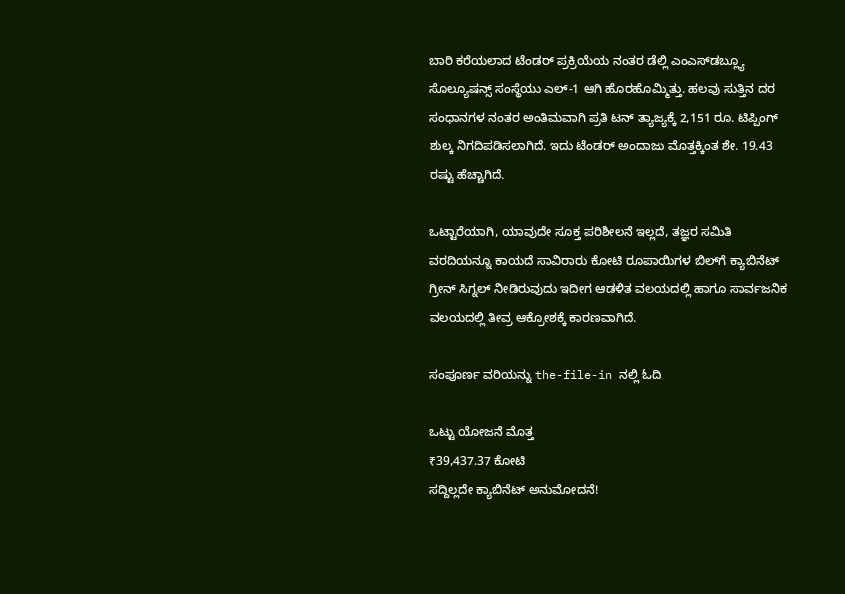ಬಾರಿ ಕರೆಯಲಾದ ಟೆಂಡರ್ ಪ್ರಕ್ರಿಯೆಯ ನಂತರ ಡೆಲ್ಲಿ ಎಂಎಸ್‌ಡಬ್ಲ್ಯೂ ಸೊಲ್ಯೂಷನ್ಸ್ ಸಂಸ್ಥೆಯು ಎಲ್-1 ಆಗಿ ಹೊರಹೊಮ್ಮಿತ್ತು. ಹಲವು ಸುತ್ತಿನ ದರ ಸಂಧಾನಗಳ ನಂತರ ಅಂತಿಮವಾಗಿ ಪ್ರತಿ ಟನ್ ತ್ಯಾಜ್ಯಕ್ಕೆ 2,151 ರೂ. ಟಿಪ್ಪಿಂಗ್ ಶುಲ್ಕ ನಿಗದಿಪಡಿಸಲಾಗಿದೆ. ಇದು ಟೆಂಡರ್ ಅಂದಾಜು ಮೊತ್ತಕ್ಕಿಂತ ಶೇ. 19.43 ರಷ್ಟು ಹೆಚ್ಚಾಗಿದೆ.

ಒಟ್ಟಾರೆಯಾಗಿ, ಯಾವುದೇ ಸೂಕ್ತ ಪರಿಶೀಲನೆ ಇಲ್ಲದೆ, ತಜ್ಞರ ಸಮಿತಿ ವರದಿಯನ್ನೂ ಕಾಯದೆ ಸಾವಿರಾರು ಕೋಟಿ ರೂಪಾಯಿಗಳ ಬಿಲ್‌ಗೆ ಕ್ಯಾಬಿನೆಟ್ ಗ್ರೀನ್ ಸಿಗ್ನಲ್ ನೀಡಿರುವುದು ಇದೀಗ ಆಡಳಿತ ವಲಯದಲ್ಲಿ ಹಾಗೂ ಸಾರ್ವಜನಿಕ ವಲಯದಲ್ಲಿ ತೀವ್ರ ಆಕ್ರೋಶಕ್ಕೆ ಕಾರಣವಾಗಿದೆ.

ಸಂಪೂರ್ಣ ವರಿಯನ್ನು the-file-in ನಲ್ಲಿ ಓದಿ

ಒಟ್ಟು ಯೋಜನೆ ಮೊತ್ತ
₹39,437.37 ಕೋಟಿ
ಸದ್ದಿಲ್ಲದೇ ಕ್ಯಾಬಿನೆಟ್ ಅನುಮೋದನೆ!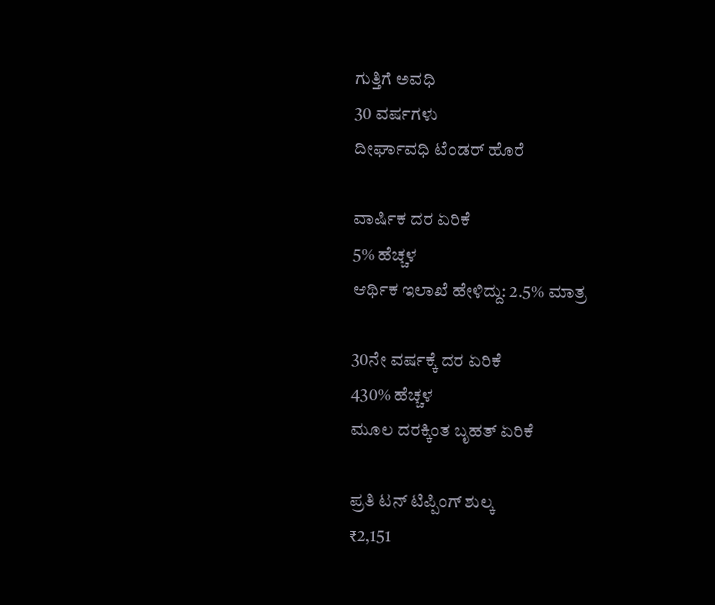ಗುತ್ತಿಗೆ ಅವಧಿ
30 ವರ್ಷಗಳು
ದೀರ್ಘಾವಧಿ ಟೆಂಡರ್ ಹೊರೆ

ವಾರ್ಷಿಕ ದರ ಏರಿಕೆ
5% ಹೆಚ್ಚಳ
ಆರ್ಥಿಕ ಇಲಾಖೆ ಹೇಳಿದ್ದು: 2.5% ಮಾತ್ರ

30ನೇ ವರ್ಷಕ್ಕೆ ದರ ಏರಿಕೆ
430% ಹೆಚ್ಚಳ
ಮೂಲ ದರಕ್ಕಿಂತ ಬೃಹತ್ ಏರಿಕೆ

ಪ್ರತಿ ಟನ್ ಟಿಪ್ಪಿಂಗ್ ಶುಲ್ಕ
₹2,151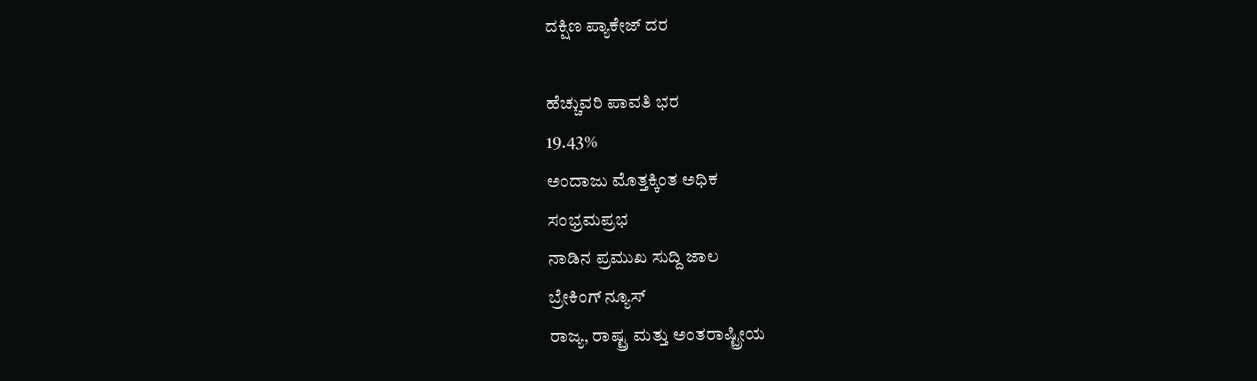ದಕ್ಷಿಣ ಪ್ಯಾಕೇಜ್ ದರ

ಹೆಚ್ಚುವರಿ ಪಾವತಿ ಭರ
19.43%
ಅಂದಾಜು ಮೊತ್ತಕ್ಕಿಂತ ಅಧಿಕ
ಸಂಭ್ರಮಪ್ರಭ
ನಾಡಿನ ಪ್ರಮುಖ ಸುದ್ದಿ ಜಾಲ
ಬ್ರೇಕಿಂಗ್ ನ್ಯೂಸ್
ರಾಜ್ಯ, ರಾಷ್ಟ್ರ ಮತ್ತು ಅಂತರಾಷ್ಟ್ರೀಯ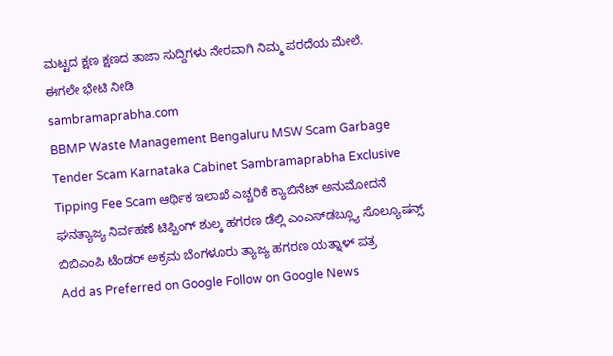ಮಟ್ಟದ ಕ್ಷಣ ಕ್ಷಣದ ತಾಜಾ ಸುದ್ದಿಗಳು ನೇರವಾಗಿ ನಿಮ್ಮ ಪರದೆಯ ಮೇಲೆ.
ಈಗಲೇ ಭೇಟಿ ನೀಡಿ
sambramaprabha.com
BBMP Waste Management Bengaluru MSW Scam Garbage Tender Scam Karnataka Cabinet Sambramaprabha Exclusive Tipping Fee Scam ಆರ್ಥಿಕ ಇಲಾಖೆ ಎಚ್ಚರಿಕೆ ಕ್ಯಾಬಿನೆಟ್ ಅನುಮೋದನೆ ಘನತ್ಯಾಜ್ಯ ನಿರ್ವಹಣೆ ಟಿಪ್ಪಿಂಗ್ ಶುಲ್ಕ ಹಗರಣ ಡೆಲ್ಲಿ ಎಂಎಸ್‌ಡಬ್ಲ್ಯೂ ಸೊಲ್ಯೂಷನ್ಸ್ ಬಿಬಿಎಂಪಿ ಟೆಂಡರ್ ಅಕ್ರಮ ಬೆಂಗಳೂರು ತ್ಯಾಜ್ಯ ಹಗರಣ ಯತ್ನಾಳ್ ಪತ್ರ
Add as Preferred on Google Follow on Google News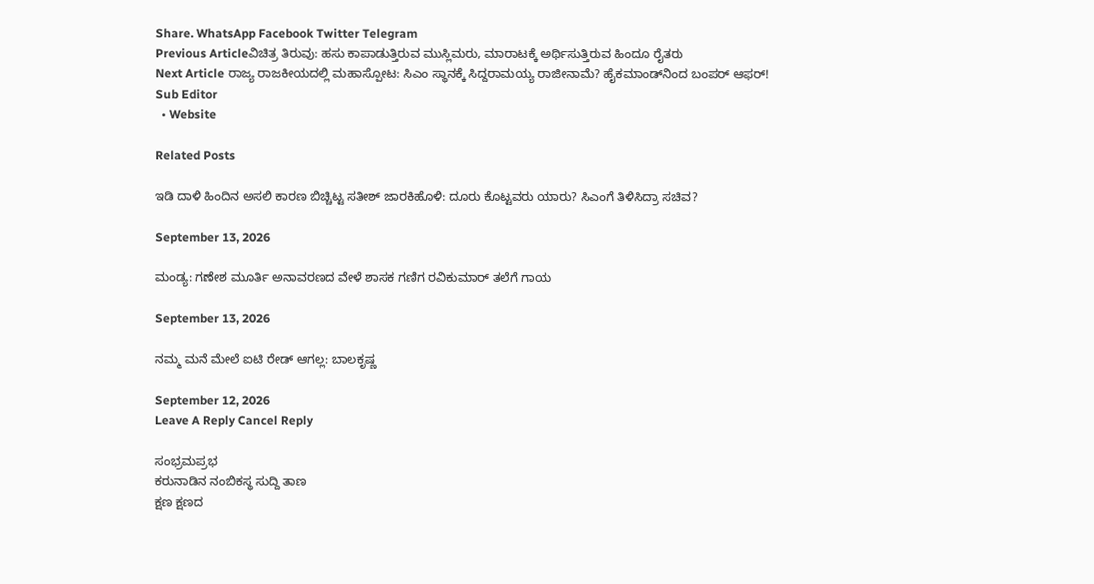Share. WhatsApp Facebook Twitter Telegram
Previous Articleವಿಚಿತ್ರ ತಿರುವು: ಹಸು ಕಾಪಾಡುತ್ತಿರುವ ಮುಸ್ಲಿಮರು, ಮಾರಾಟಕ್ಕೆ ಅರ್ಥಿಸುತ್ತಿರುವ ಹಿಂದೂ ರೈತರು
Next Article ರಾಜ್ಯ ರಾಜಕೀಯದಲ್ಲಿ ಮಹಾಸ್ಪೋಟ: ಸಿಎಂ ಸ್ಥಾನಕ್ಕೆ ಸಿದ್ದರಾಮಯ್ಯ ರಾಜೀನಾಮೆ? ಹೈಕಮಾಂಡ್‌ನಿಂದ ಬಂಪರ್ ಆಫರ್!
Sub Editor
  • Website

Related Posts

ಇಡಿ ದಾಳಿ ಹಿಂದಿನ ಅಸಲಿ ಕಾರಣ ಬಿಚ್ಚಿಟ್ಟ ಸತೀಶ್ ಜಾರಕಿಹೊಳಿ: ದೂರು ಕೊಟ್ಟವರು ಯಾರು? ಸಿಎಂಗೆ ತಿಳಿಸಿದ್ರಾ ಸಚಿವ?

September 13, 2026

ಮಂಡ್ಯ: ಗಣೇಶ ಮೂರ್ತಿ ಅನಾವರಣದ ವೇಳೆ ಶಾಸಕ ಗಣಿಗ ರವಿಕುಮಾರ್ ತಲೆಗೆ ಗಾಯ

September 13, 2026

ನಮ್ಮ ಮನೆ ಮೇಲೆ ಐಟಿ ರೇಡ್ ಆಗಲ್ಲ: ಬಾಲಕೃಷ್ಣ

September 12, 2026
Leave A Reply Cancel Reply

ಸಂಭ್ರಮಪ್ರಭ
ಕರುನಾಡಿನ ನಂಬಿಕಸ್ಥ ಸುದ್ದಿ ತಾಣ
ಕ್ಷಣ ಕ್ಷಣದ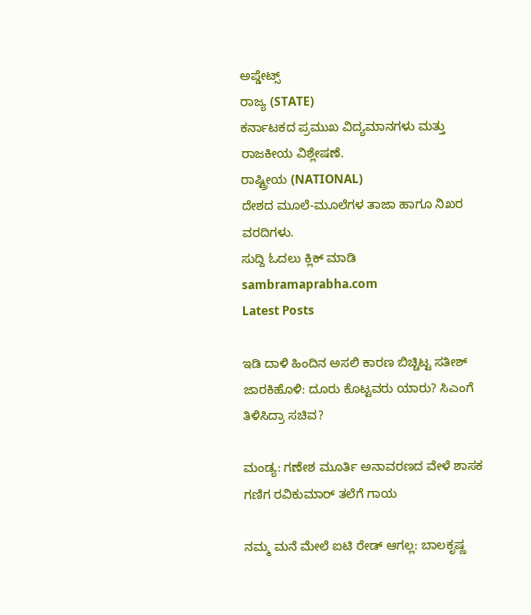ಅಪ್ಡೇಟ್ಸ್
ರಾಜ್ಯ (STATE)
ಕರ್ನಾಟಕದ ಪ್ರಮುಖ ವಿದ್ಯಮಾನಗಳು ಮತ್ತು ರಾಜಕೀಯ ವಿಶ್ಲೇಷಣೆ.
ರಾಷ್ಟ್ರೀಯ (NATIONAL)
ದೇಶದ ಮೂಲೆ-ಮೂಲೆಗಳ ತಾಜಾ ಹಾಗೂ ನಿಖರ ವರದಿಗಳು.
ಸುದ್ದಿ ಓದಲು ಕ್ಲಿಕ್ ಮಾಡಿ
sambramaprabha.com
Latest Posts

ಇಡಿ ದಾಳಿ ಹಿಂದಿನ ಅಸಲಿ ಕಾರಣ ಬಿಚ್ಚಿಟ್ಟ ಸತೀಶ್ ಜಾರಕಿಹೊಳಿ: ದೂರು ಕೊಟ್ಟವರು ಯಾರು? ಸಿಎಂಗೆ ತಿಳಿಸಿದ್ರಾ ಸಚಿವ?

ಮಂಡ್ಯ: ಗಣೇಶ ಮೂರ್ತಿ ಅನಾವರಣದ ವೇಳೆ ಶಾಸಕ ಗಣಿಗ ರವಿಕುಮಾರ್ ತಲೆಗೆ ಗಾಯ

ನಮ್ಮ ಮನೆ ಮೇಲೆ ಐಟಿ ರೇಡ್ ಆಗಲ್ಲ: ಬಾಲಕೃಷ್ಣ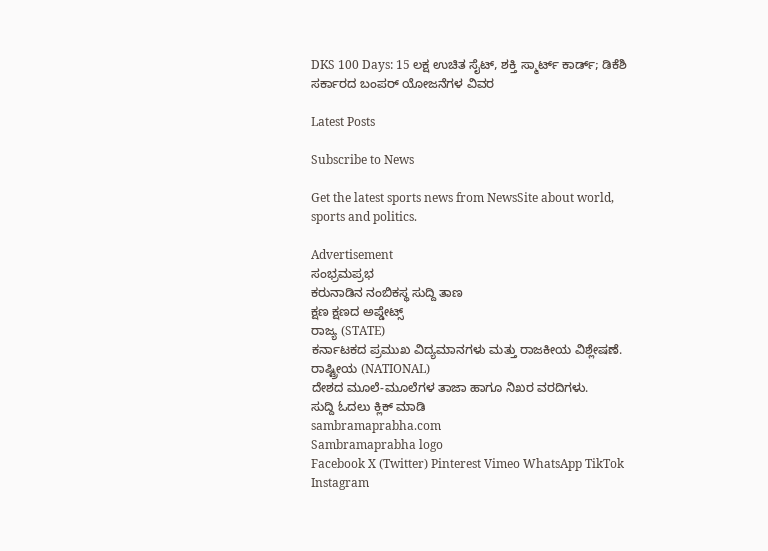DKS 100 Days: 15 ಲಕ್ಷ ಉಚಿತ ಸೈಟ್, ಶಕ್ತಿ ಸ್ಮಾರ್ಟ್ ಕಾರ್ಡ್; ಡಿಕೆಶಿ ಸರ್ಕಾರದ ಬಂಪರ್ ಯೋಜನೆಗಳ ವಿವರ

Latest Posts

Subscribe to News

Get the latest sports news from NewsSite about world, sports and politics.

Advertisement
ಸಂಭ್ರಮಪ್ರಭ
ಕರುನಾಡಿನ ನಂಬಿಕಸ್ಥ ಸುದ್ದಿ ತಾಣ
ಕ್ಷಣ ಕ್ಷಣದ ಅಪ್ಡೇಟ್ಸ್
ರಾಜ್ಯ (STATE)
ಕರ್ನಾಟಕದ ಪ್ರಮುಖ ವಿದ್ಯಮಾನಗಳು ಮತ್ತು ರಾಜಕೀಯ ವಿಶ್ಲೇಷಣೆ.
ರಾಷ್ಟ್ರೀಯ (NATIONAL)
ದೇಶದ ಮೂಲೆ-ಮೂಲೆಗಳ ತಾಜಾ ಹಾಗೂ ನಿಖರ ವರದಿಗಳು.
ಸುದ್ದಿ ಓದಲು ಕ್ಲಿಕ್ ಮಾಡಿ
sambramaprabha.com
Sambramaprabha logo
Facebook X (Twitter) Pinterest Vimeo WhatsApp TikTok Instagram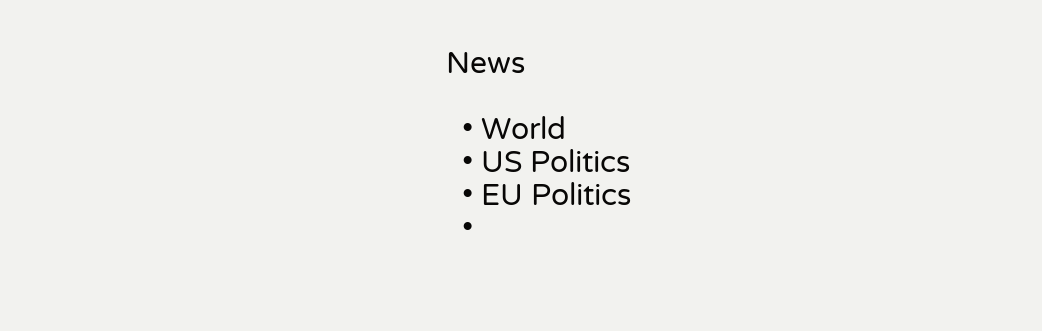News

  • World
  • US Politics
  • EU Politics
  •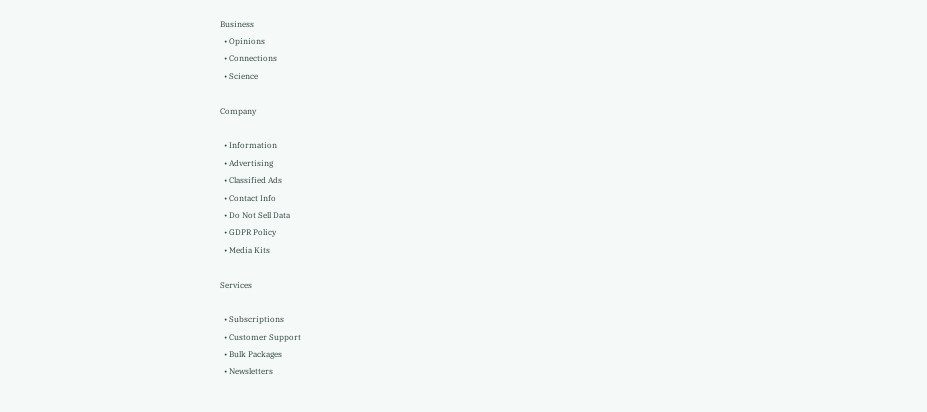Business
  • Opinions
  • Connections
  • Science

Company

  • Information
  • Advertising
  • Classified Ads
  • Contact Info
  • Do Not Sell Data
  • GDPR Policy
  • Media Kits

Services

  • Subscriptions
  • Customer Support
  • Bulk Packages
  • Newsletters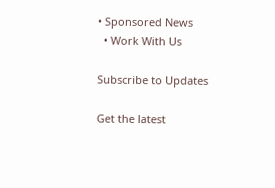• Sponsored News
  • Work With Us

Subscribe to Updates

Get the latest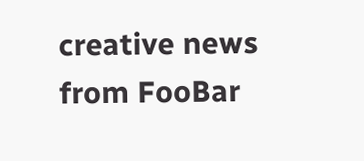creative news from FooBar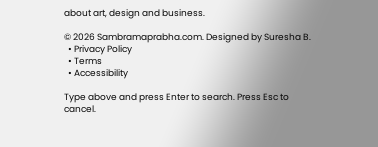about art, design and business.

© 2026 Sambramaprabha.com. Designed by Suresha B.
  • Privacy Policy
  • Terms
  • Accessibility

Type above and press Enter to search. Press Esc to cancel.